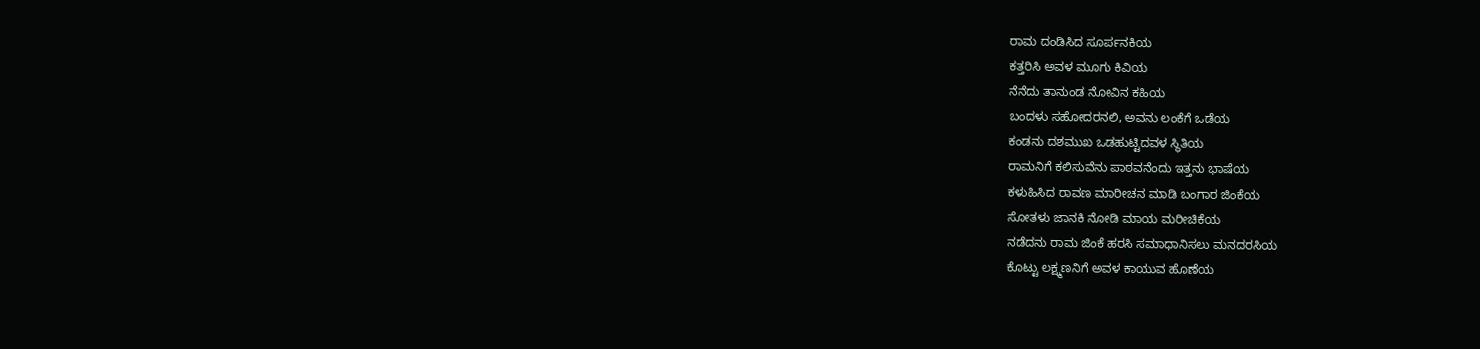ರಾಮ ದಂಡಿಸಿದ ಸೂರ್ಪನಕಿಯ
ಕತ್ತರಿಸಿ ಅವಳ ಮೂಗು ಕಿವಿಯ
ನೆನೆದು ತಾನುಂಡ ನೋವಿನ ಕಹಿಯ
ಬಂದಳು ಸಹೋದರನಲಿ, ಅವನು ಲಂಕೆಗೆ ಒಡೆಯ
ಕಂಡನು ದಶಮುಖ ಒಡಹುಟ್ಟಿದವಳ ಸ್ಥಿತಿಯ
ರಾಮನಿಗೆ ಕಲಿಸುವೆನು ಪಾಠವನೆಂದು ಇತ್ತನು ಭಾಷೆಯ
ಕಳುಹಿಸಿದ ರಾವಣ ಮಾರೀಚನ ಮಾಡಿ ಬಂಗಾರ ಜಿಂಕೆಯ
ಸೋತಳು ಜಾನಕಿ ನೋಡಿ ಮಾಯ ಮರೀಚಿಕೆಯ
ನಡೆದನು ರಾಮ ಜಿಂಕೆ ಹರಸಿ ಸಮಾಧಾನಿಸಲು ಮನದರಸಿಯ
ಕೊಟ್ಟು ಲಕ್ಷ್ಮಣನಿಗೆ ಅವಳ ಕಾಯುವ ಹೊಣೆಯ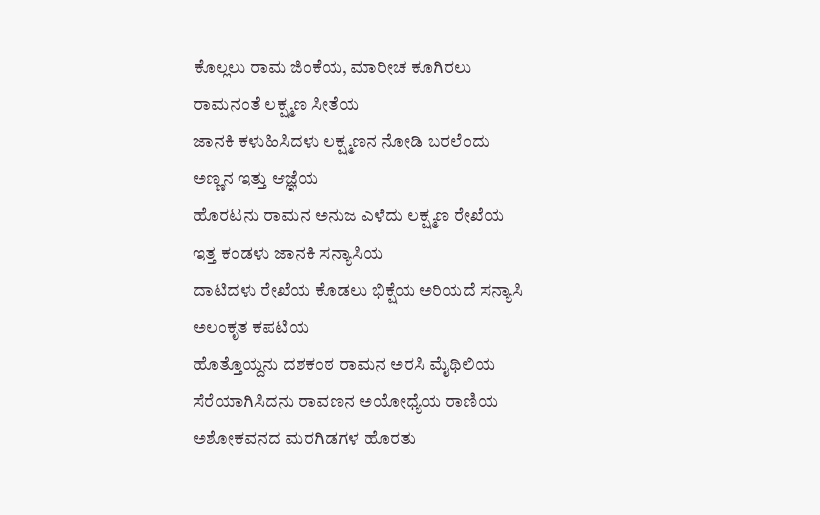ಕೊಲ್ಲಲು ರಾಮ ಜಿಂಕೆಯ, ಮಾರೀಚ ಕೂಗಿರಲು ರಾಮನಂತೆ ಲಕ್ಷ್ಮಣ ಸೀತೆಯ
ಜಾನಕಿ ಕಳುಹಿಸಿದಳು ಲಕ್ಷ್ಮಣನ ನೋಡಿ ಬರಲೆಂದು ಅಣ್ಣನ ಇತ್ತು ಆಜ್ಞೆಯ
ಹೊರಟನು ರಾಮನ ಅನುಜ ಎಳೆದು ಲಕ್ಷ್ಮಣ ರೇಖೆಯ
ಇತ್ತ ಕಂಡಳು ಜಾನಕಿ ಸನ್ಯಾಸಿಯ
ದಾಟಿದಳು ರೇಖೆಯ ಕೊಡಲು ಭಿಕ್ಷೆಯ ಅರಿಯದೆ ಸನ್ಯಾಸಿ ಅಲಂಕೃತ ಕಪಟಿಯ
ಹೊತ್ತೊಯ್ದನು ದಶಕಂಠ ರಾಮನ ಅರಸಿ ಮೈಥಿಲಿಯ
ಸೆರೆಯಾಗಿಸಿದನು ರಾವಣನ ಅಯೋಧ್ಯೆಯ ರಾಣಿಯ
ಅಶೋಕವನದ ಮರಗಿಡಗಳ ಹೊರತು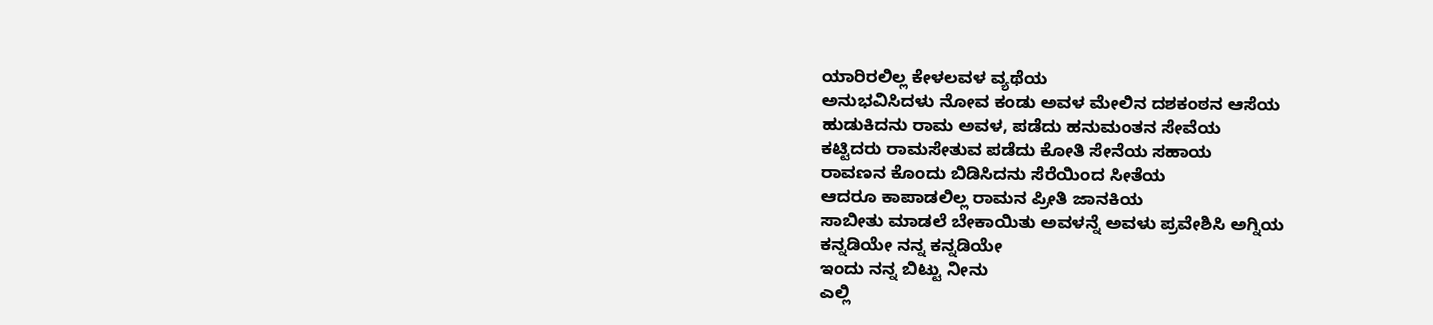ಯಾರಿರಲಿಲ್ಲ ಕೇಳಲವಳ ವ್ಯಥೆಯ
ಅನುಭವಿಸಿದಳು ನೋವ ಕಂಡು ಅವಳ ಮೇಲಿನ ದಶಕಂಠನ ಆಸೆಯ
ಹುಡುಕಿದನು ರಾಮ ಅವಳ, ಪಡೆದು ಹನುಮಂತನ ಸೇವೆಯ
ಕಟ್ಟಿದರು ರಾಮಸೇತುವ ಪಡೆದು ಕೋತಿ ಸೇನೆಯ ಸಹಾಯ
ರಾವಣನ ಕೊಂದು ಬಿಡಿಸಿದನು ಸೆರೆಯಿಂದ ಸೀತೆಯ
ಆದರೂ ಕಾಪಾಡಲಿಲ್ಲ ರಾಮನ ಪ್ರೀತಿ ಜಾನಕಿಯ
ಸಾಬೀತು ಮಾಡಲೆ ಬೇಕಾಯಿತು ಅವಳನ್ನೆ ಅವಳು ಪ್ರವೇಶಿಸಿ ಅಗ್ನಿಯ
ಕನ್ನಡಿಯೇ ನನ್ನ ಕನ್ನಡಿಯೇ
ಇಂದು ನನ್ನ ಬಿಟ್ಟು ನೀನು
ಎಲ್ಲಿ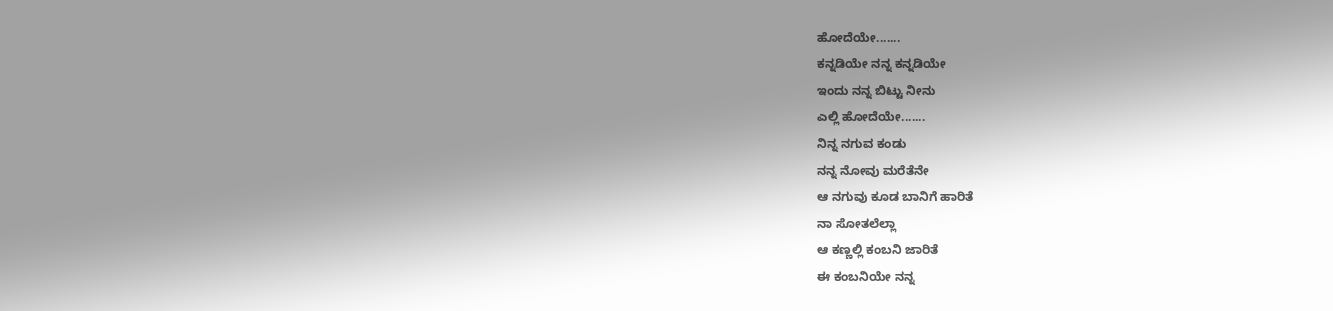ಹೋದೆಯೇ.......
ಕನ್ನಡಿಯೇ ನನ್ನ ಕನ್ನಡಿಯೇ
ಇಂದು ನನ್ನ ಬಿಟ್ಟು ನೀನು
ಎಲ್ಲಿ ಹೋದೆಯೇ.......
ನಿನ್ನ ನಗುವ ಕಂಡು
ನನ್ನ ನೋವು ಮರೆತೆನೇ
ಆ ನಗುವು ಕೂಡ ಬಾನಿಗೆ ಹಾರಿತೆ
ನಾ ಸೋತಲೆಲ್ಲಾ
ಆ ಕಣ್ಣಲ್ಲಿ ಕಂಬನಿ ಜಾರಿತೆ
ಈ ಕಂಬನಿಯೇ ನನ್ನ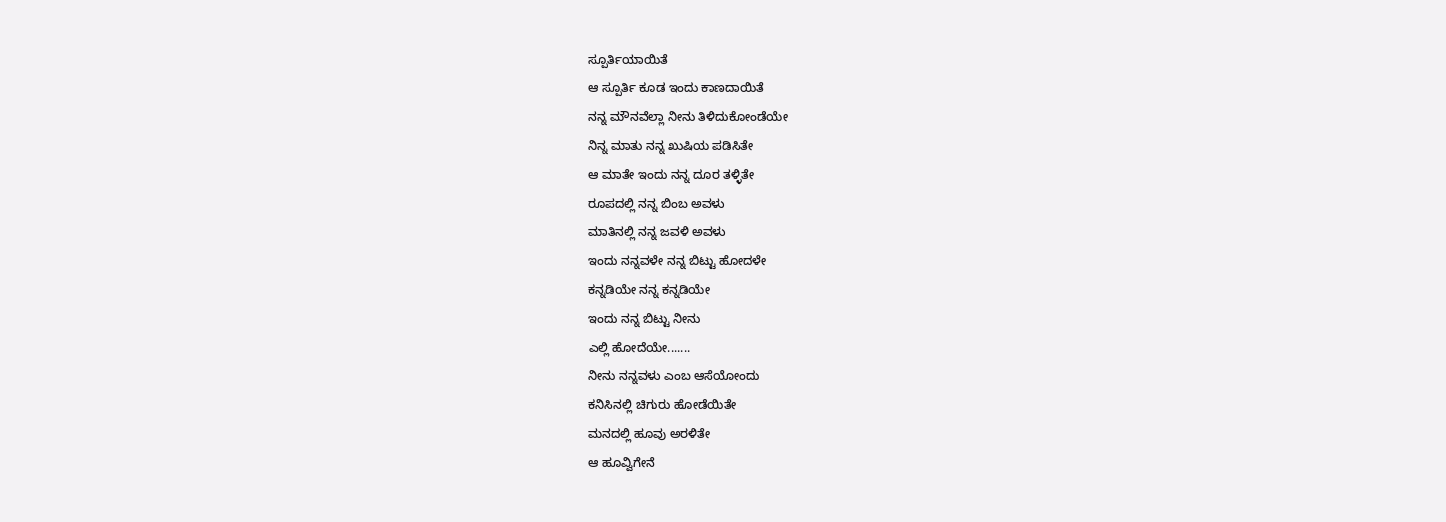ಸ್ಪೂರ್ತಿಯಾಯಿತೆ
ಆ ಸ್ಪೂರ್ತಿ ಕೂಡ ಇಂದು ಕಾಣದಾಯಿತೆ
ನನ್ನ ಮೌನವೆಲ್ಲಾ ನೀನು ತಿಳಿದುಕೋಂಡೆಯೇ
ನಿನ್ನ ಮಾತು ನನ್ನ ಖುಷಿಯ ಪಡಿಸಿತೇ
ಆ ಮಾತೇ ಇಂದು ನನ್ನ ದೂರ ತಳ್ಳಿತೇ
ರೂಪದಲ್ಲಿ ನನ್ನ ಬಿಂಬ ಅವಳು
ಮಾತಿನಲ್ಲಿ ನನ್ನ ಜವಳಿ ಅವಳು
ಇಂದು ನನ್ನವಳೇ ನನ್ನ ಬಿಟ್ಟು ಹೋದಳೇ
ಕನ್ನಡಿಯೇ ನನ್ನ ಕನ್ನಡಿಯೇ
ಇಂದು ನನ್ನ ಬಿಟ್ಟು ನೀನು
ಎಲ್ಲಿ ಹೋದೆಯೇ.......
ನೀನು ನನ್ನವಳು ಎಂಬ ಆಸೆಯೋಂದು
ಕನಿಸಿನಲ್ಲಿ ಚಿಗುರು ಹೋಡೆಯಿತೇ
ಮನದಲ್ಲಿ ಹೂವು ಅರಳಿತೇ
ಆ ಹೂವ್ವಿಗೇನೆ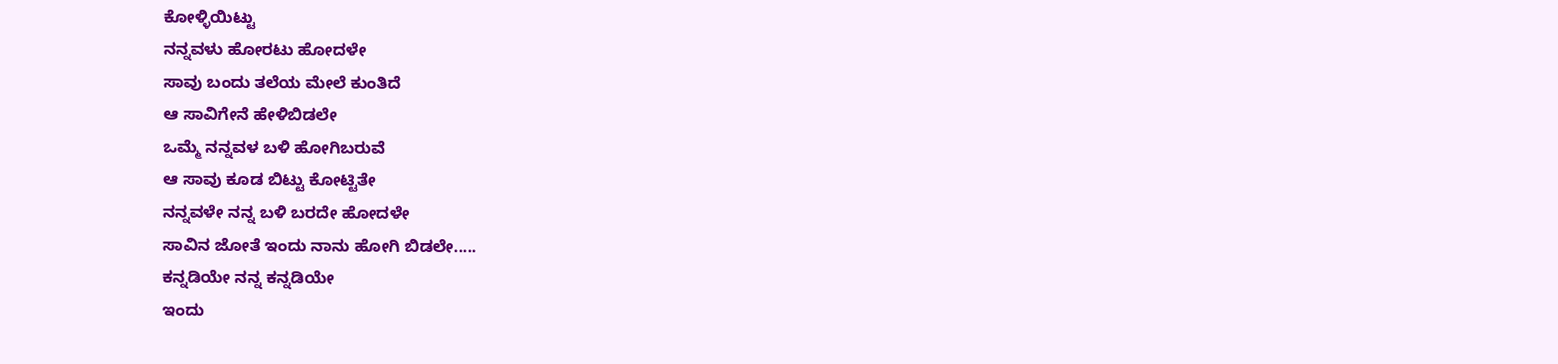ಕೋಳ್ಳಿಯಿಟ್ಟು
ನನ್ನವಳು ಹೋರಟು ಹೋದಳೇ
ಸಾವು ಬಂದು ತಲೆಯ ಮೇಲೆ ಕುಂತಿದೆ
ಆ ಸಾವಿಗೇನೆ ಹೇಳಿಬಿಡಲೇ
ಒಮ್ಮೆ ನನ್ನವಳ ಬಳಿ ಹೋಗಿಬರುವೆ
ಆ ಸಾವು ಕೂಡ ಬಿಟ್ಟು ಕೋಟ್ಟಿತೇ
ನನ್ನವಳೇ ನನ್ನ ಬಳಿ ಬರದೇ ಹೋದಳೇ
ಸಾವಿನ ಜೋತೆ ಇಂದು ನಾನು ಹೋಗಿ ಬಿಡಲೇ.....
ಕನ್ನಡಿಯೇ ನನ್ನ ಕನ್ನಡಿಯೇ
ಇಂದು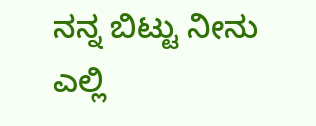ನನ್ನ ಬಿಟ್ಟು ನೀನು
ಎಲ್ಲಿ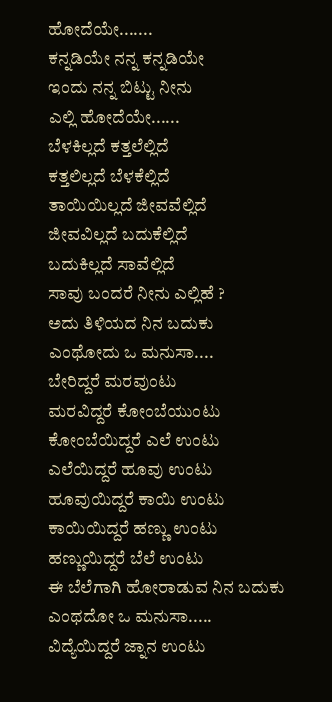ಹೋದೆಯೇ.......
ಕನ್ನಡಿಯೇ ನನ್ನ ಕನ್ನಡಿಯೇ
ಇಂದು ನನ್ನ ಬಿಟ್ಟು ನೀನು
ಎಲ್ಲಿ ಹೋದೆಯೇ......
ಬೆಳಕಿಲ್ಲದೆ ಕತ್ತಲೆಲ್ಲಿದೆ
ಕತ್ತಲಿಲ್ಲದೆ ಬೆಳಕೆಲ್ಲಿದೆ
ತಾಯಿಯಿಲ್ಲದೆ ಜೀವವೆಲ್ಲಿದೆ
ಜೀವವಿಲ್ಲದೆ ಬದುಕೆಲ್ಲಿದೆ
ಬದುಕಿಲ್ಲದೆ ಸಾವೆಲ್ಲಿದೆ
ಸಾವು ಬಂದರೆ ನೀನು ಎಲ್ಲಿಹೆ ?
ಅದು ತಿಳಿಯದ ನಿನ ಬದುಕು
ಎಂಥೋದು ಒ ಮನುಸಾ....
ಬೇರಿದ್ದರೆ ಮರವುಂಟು
ಮರವಿದ್ದರೆ ಕೋಂಬೆಯುಂಟು
ಕೋಂಬೆಯಿದ್ದರೆ ಎಲೆ ಉಂಟು
ಎಲೆಯಿದ್ದರೆ ಹೂವು ಉಂಟು
ಹೂವುಯಿದ್ದರೆ ಕಾಯಿ ಉಂಟು
ಕಾಯಿಯಿದ್ದರೆ ಹಣ್ಣು ಉಂಟು
ಹಣ್ಣುಯಿದ್ದರೆ ಬೆಲೆ ಉಂಟು
ಈ ಬೆಲೆಗಾಗಿ ಹೋರಾಡುವ ನಿನ ಬದುಕು
ಎಂಥದೋ ಒ ಮನುಸಾ.....
ವಿದ್ಯೆಯಿದ್ದರೆ ಜ್ನಾನ ಉಂಟು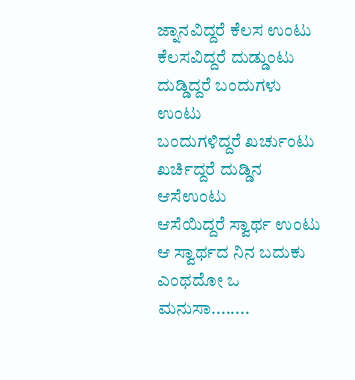ಜ್ನಾನವಿದ್ದರೆ ಕೆಲಸ ಉಂಟು
ಕೆಲಸವಿದ್ದರೆ ದುಡ್ಡುಂಟು
ದುಡ್ಡಿದ್ದರೆ ಬಂದುಗಳು ಉಂಟು
ಬಂದುಗಳಿದ್ದರೆ ಖರ್ಚುಂಟು
ಖರ್ಚಿದ್ದರೆ ದುಡ್ಡಿನ ಆಸೆಉಂಟು
ಆಸೆಯಿದ್ದರೆ ಸ್ವಾರ್ಥ ಉಂಟು
ಆ ಸ್ವಾರ್ಥದ ನಿನ ಬದುಕು
ಎಂಥದೋ ಒ ಮನುಸಾ........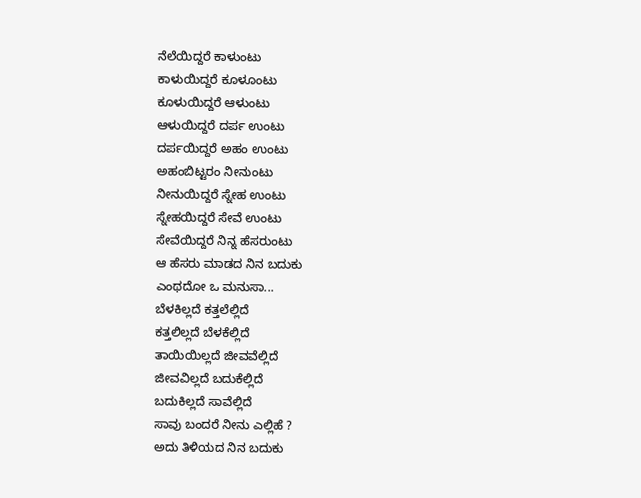ನೆಲೆಯಿದ್ದರೆ ಕಾಳುಂಟು
ಕಾಳುಯಿದ್ದರೆ ಕೂಳೂಂಟು
ಕೂಳುಯಿದ್ದರೆ ಆಳುಂಟು
ಆಳುಯಿದ್ದರೆ ದರ್ಪ ಉಂಟು
ದರ್ಪಯಿದ್ದರೆ ಅಹಂ ಉಂಟು
ಅಹಂಬಿಟ್ಟರಂ ನೀನುಂಟು
ನೀನುಯಿದ್ದರೆ ಸ್ನೇಹ ಉಂಟು
ಸ್ನೇಹಯಿದ್ದರೆ ಸೇವೆ ಉಂಟು
ಸೇವೆಯಿದ್ದರೆ ನಿನ್ನ ಹೆಸರುಂಟು
ಆ ಹೆಸರು ಮಾಡದ ನಿನ ಬದುಕು
ಎಂಥದೋ ಒ ಮನುಸಾ...
ಬೆಳಕಿಲ್ಲದೆ ಕತ್ತಲೆಲ್ಲಿದೆ
ಕತ್ತಲಿಲ್ಲದೆ ಬೆಳಕೆಲ್ಲಿದೆ
ತಾಯಿಯಿಲ್ಲದೆ ಜೀವವೆಲ್ಲಿದೆ
ಜೀವವಿಲ್ಲದೆ ಬದುಕೆಲ್ಲಿದೆ
ಬದುಕಿಲ್ಲದೆ ಸಾವೆಲ್ಲಿದೆ
ಸಾವು ಬಂದರೆ ನೀನು ಎಲ್ಲಿಹೆ ?
ಅದು ತಿಳಿಯದ ನಿನ ಬದುಕು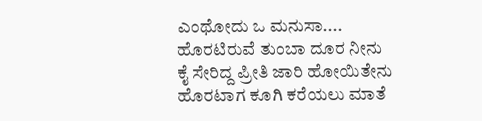ಎಂಥೋದು ಒ ಮನುಸಾ....
ಹೊರಟಿರುವೆ ತುಂಬಾ ದೂರ ನೀನು
ಕೈ ಸೇರಿದ್ದ ಪ್ರೀತಿ ಜಾರಿ ಹೋಯಿತೇನು
ಹೊರಟಾಗ ಕೂಗಿ ಕರೆಯಲು ಮಾತೆ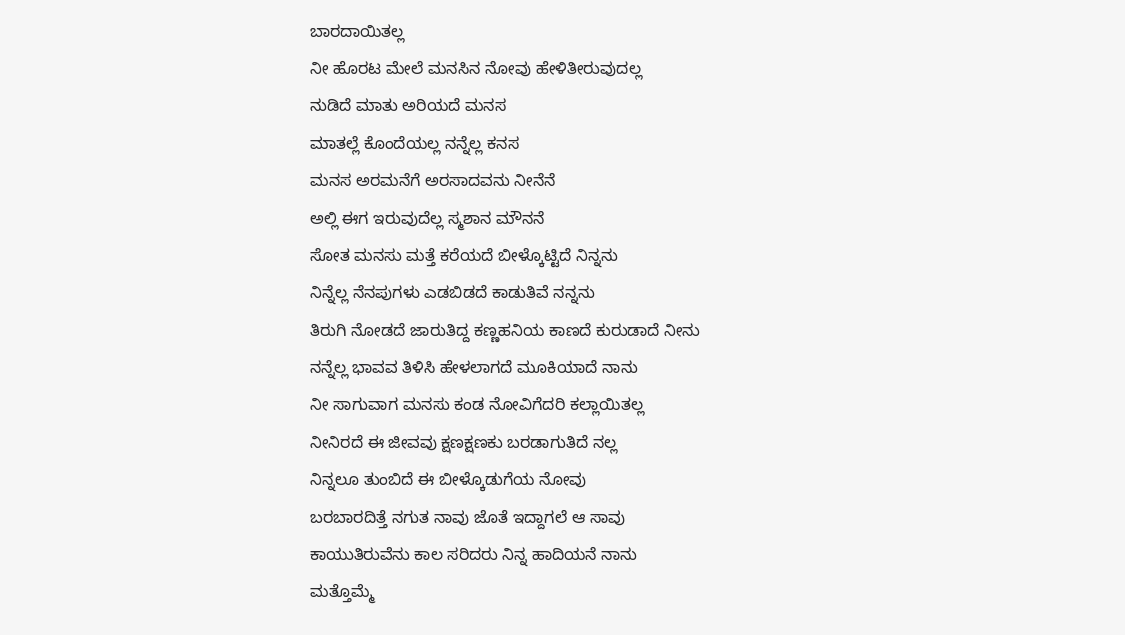ಬಾರದಾಯಿತಲ್ಲ
ನೀ ಹೊರಟ ಮೇಲೆ ಮನಸಿನ ನೋವು ಹೇಳಿತೀರುವುದಲ್ಲ
ನುಡಿದೆ ಮಾತು ಅರಿಯದೆ ಮನಸ
ಮಾತಲ್ಲೆ ಕೊಂದೆಯಲ್ಲ ನನ್ನೆಲ್ಲ ಕನಸ
ಮನಸ ಅರಮನೆಗೆ ಅರಸಾದವನು ನೀನೆನೆ
ಅಲ್ಲಿ ಈಗ ಇರುವುದೆಲ್ಲ ಸ್ಮಶಾನ ಮೌನನೆ
ಸೋತ ಮನಸು ಮತ್ತೆ ಕರೆಯದೆ ಬೀಳ್ಕೊಟ್ಟಿದೆ ನಿನ್ನನು
ನಿನ್ನೆಲ್ಲ ನೆನಪುಗಳು ಎಡಬಿಡದೆ ಕಾಡುತಿವೆ ನನ್ನನು
ತಿರುಗಿ ನೋಡದೆ ಜಾರುತಿದ್ದ ಕಣ್ಣಹನಿಯ ಕಾಣದೆ ಕುರುಡಾದೆ ನೀನು
ನನ್ನೆಲ್ಲ ಭಾವವ ತಿಳಿಸಿ ಹೇಳಲಾಗದೆ ಮೂಕಿಯಾದೆ ನಾನು
ನೀ ಸಾಗುವಾಗ ಮನಸು ಕಂಡ ನೋವಿಗೆದರಿ ಕಲ್ಲಾಯಿತಲ್ಲ
ನೀನಿರದೆ ಈ ಜೀವವು ಕ್ಷಣಕ್ಷಣಕು ಬರಡಾಗುತಿದೆ ನಲ್ಲ
ನಿನ್ನಲೂ ತುಂಬಿದೆ ಈ ಬೀಳ್ಕೊಡುಗೆಯ ನೋವು
ಬರಬಾರದಿತ್ತೆ ನಗುತ ನಾವು ಜೊತೆ ಇದ್ದಾಗಲೆ ಆ ಸಾವು
ಕಾಯುತಿರುವೆನು ಕಾಲ ಸರಿದರು ನಿನ್ನ ಹಾದಿಯನೆ ನಾನು
ಮತ್ತೊಮ್ಮೆ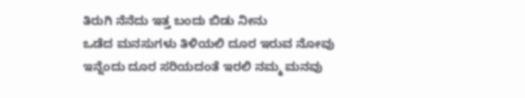ತಿರುಗಿ ನೆನೆದು ಇತ್ತ ಬಂದು ಬಿಡು ನೀನು
ಒಡೆದ ಮನಸುಗಳು ತಿಳಿಯಲಿ ದೂರ ಇರುವ ನೋವು
ಇನ್ನೆಂದು ದೂರ ಸರಿಯದಂತೆ ಇರಲಿ ನಮ್ಮ ಮನವು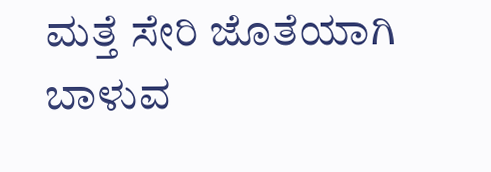ಮತ್ತೆ ಸೇರಿ ಜೊತೆಯಾಗಿ ಬಾಳುವ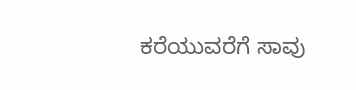ಕರೆಯುವರೆಗೆ ಸಾವು